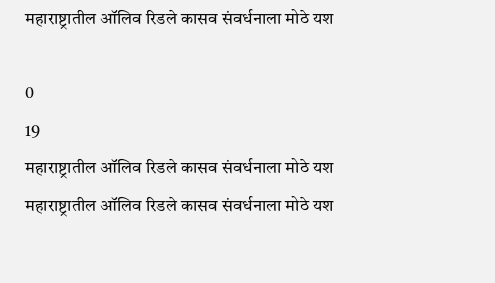महाराष्ट्रातील ऑलिव रिडले कासव संवर्धनाला मोठे यश

0
19
महाराष्ट्रातील ऑलिव रिडले कासव संवर्धनाला मोठे यश
महाराष्ट्रातील ऑलिव रिडले कासव संवर्धनाला मोठे यश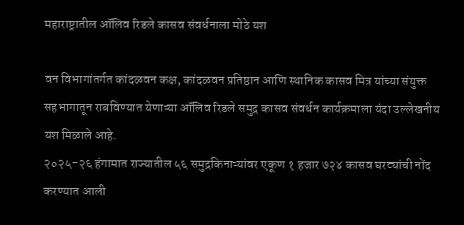महाराष्ट्रातील ऑलिव रिडले कासव संवर्धनाला मोठे यश

वन विभागांतर्गत कांदळवन कक्ष, कांदळवन प्रतिष्ठान आणि स्थानिक कासव मित्र यांच्या संयुक्त सहभागातून राबविण्यात येणाऱ्या ऑलिव रिडले समुद्र कासव संवर्धन कार्यक्रमाला यंदा उल्लेखनीय यश मिळाले आहे.
२०२५-२६ हंगामात राज्यातील ५६ समुद्रकिनाऱ्यांवर एकूण १ हजार ७२४ कासव घरट्यांची नोंद करण्यात आली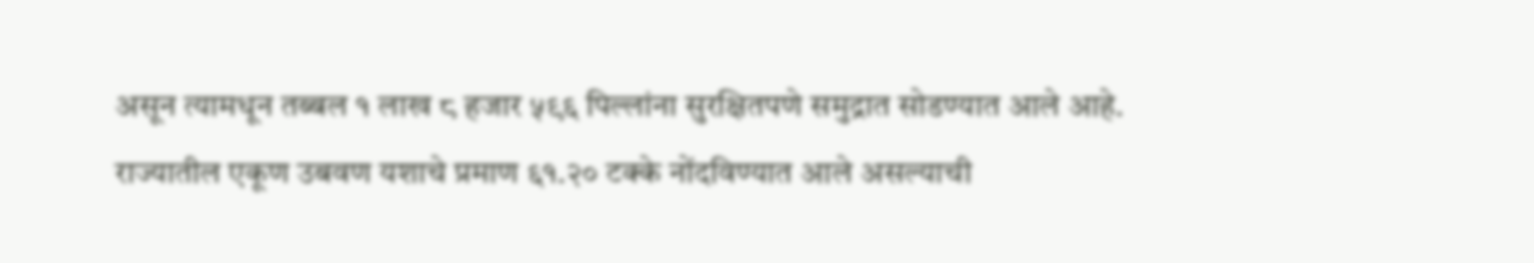असून त्यामधून तब्बल १ लाख ८ हजार ५९६ पिल्लांना सुरक्षितपणे समुद्रात सोडण्यात आले आहे.
राज्यातील एकूण उबवण यशाचे प्रमाण ६१.२० टक्के नोंदविण्यात आले असल्याची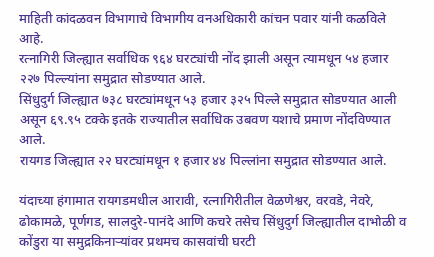माहिती कांदळवन विभागाचे विभागीय वनअधिकारी कांचन पवार यांनी कळविले आहे.
रत्नागिरी जिल्ह्यात सर्वाधिक ९६४ घरट्यांची नोंद झाली असून त्यामधून ५४ हजार २२७ पिल्ल्यांना समुद्रात सोडण्यात आले.
सिंधुदुर्ग जिल्ह्यात ७३८ घरट्यांमधून ५३ हजार ३२५ पिल्ले समुद्रात सोडण्यात आली असून ६९.९५ टक्के इतके राज्यातील सर्वाधिक उबवण यशाचे प्रमाण नोंदविण्यात आले.
रायगड जिल्ह्यात २२ घरट्यांमधून १ हजार ४४ पिल्लांना समुद्रात सोडण्यात आले.

यंदाच्या हंगामात रायगडमधील आरावी, रत्नागिरीतील वेळणेश्वर, वरवडे, नेवरे, ढोकामळे, पूर्णगड, सालदुरे-पानंदे आणि कचरे तसेच सिंधुदुर्ग जिल्ह्यातील दाभोळी व कोंडुरा या समुद्रकिनाऱ्यांवर प्रथमच कासवांची घरटी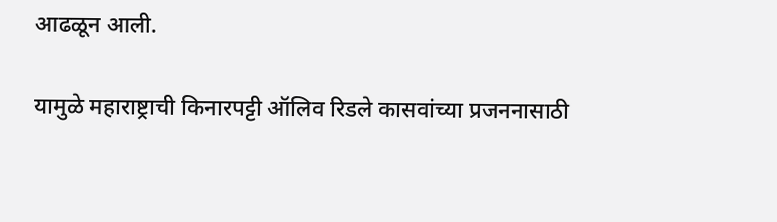आढळून आली.

यामुळे महाराष्ट्राची किनारपट्टी ऑलिव रिडले कासवांच्या प्रजननासाठी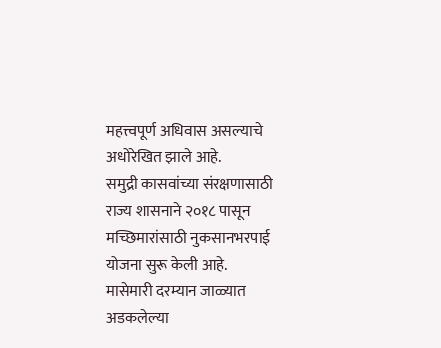महत्त्वपूर्ण अधिवास असल्याचे अधोरेखित झाले आहे.
समुद्री कासवांच्या संरक्षणासाठी राज्य शासनाने २०१८ पासून मच्छिमारांसाठी नुकसानभरपाई योजना सुरू केली आहे.
मासेमारी दरम्यान जाळ्यात अडकलेल्या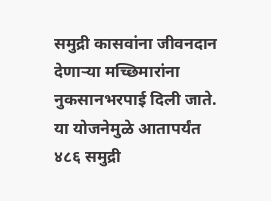समुद्री कासवांना जीवनदान देणाऱ्या मच्छिमारांना नुकसानभरपाई दिली जाते. या योजनेमुळे आतापर्यंत ४८६ समुद्री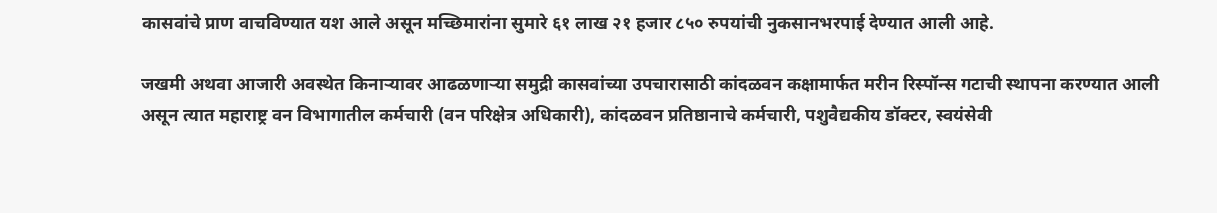कासवांचे प्राण वाचविण्यात यश आले असून मच्छिमारांना सुमारे ६१ लाख २१ हजार ८५० रुपयांची नुकसानभरपाई देण्यात आली आहे.

जखमी अथवा आजारी अवस्थेत किनाऱ्यावर आढळणाऱ्या समुद्री कासवांच्या उपचारासाठी कांदळवन कक्षामार्फत मरीन रिस्पॉन्स गटाची स्थापना करण्यात आली असून त्यात महाराष्ट्र वन विभागातील कर्मचारी (वन परिक्षेत्र अधिकारी), कांदळवन प्रतिष्ठानाचे कर्मचारी, पशुवैद्यकीय डॉक्टर, स्वयंसेवी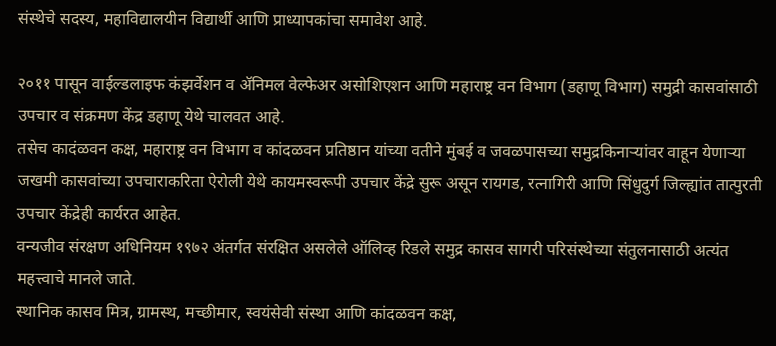संस्थेचे सदस्य, महाविद्यालयीन विद्यार्थी आणि प्राध्यापकांचा समावेश आहे.

२०११ पासून वाईल्डलाइफ कंझर्वेशन व ॲनिमल वेल्फेअर असोशिएशन आणि महाराष्ट्र वन विभाग (डहाणू विभाग) समुद्री कासवांसाठी उपचार व संक्रमण केंद्र डहाणू येथे चालवत आहे.
तसेच कादंळवन कक्ष, महाराष्ट्र वन विभाग व कांदळवन प्रतिष्ठान यांच्या वतीने मुंबई व जवळपासच्या समुद्रकिनाऱ्यांवर वाहून येणाऱ्या जखमी कासवांच्या उपचाराकरिता ऐरोली येथे कायमस्वरूपी उपचार केंद्रे सुरू असून रायगड, रत्नागिरी आणि सिंधुदुर्ग जिल्ह्यांत तात्पुरती उपचार केंद्रेही कार्यरत आहेत.
वन्यजीव संरक्षण अधिनियम १९७२ अंतर्गत संरक्षित असलेले ऑलिव्ह रिडले समुद्र कासव सागरी परिसंस्थेच्या संतुलनासाठी अत्यंत महत्त्वाचे मानले जाते.
स्थानिक कासव मित्र, ग्रामस्थ, मच्छीमार, स्वयंसेवी संस्था आणि कांदळवन कक्ष,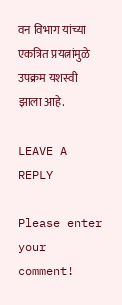वन विभाग यांच्या एकत्रित प्रयत्नांमुळे उपक्रम यशस्वी झाला आहे.

LEAVE A REPLY

Please enter your comment!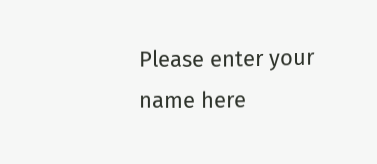Please enter your name here